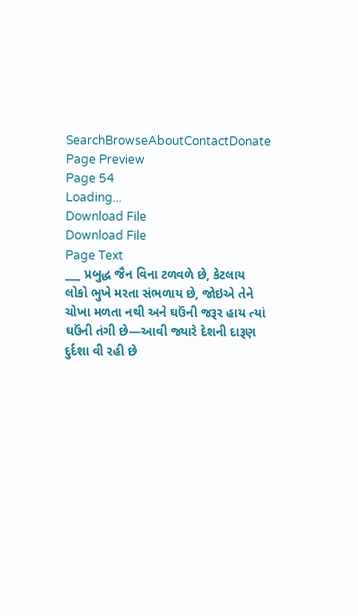SearchBrowseAboutContactDonate
Page Preview
Page 54
Loading...
Download File
Download File
Page Text
___ પ્રબુદ્ધ જૈન વિના ટળવળે છે, કેટલાય લોકો ભુખે મરતા સંભળાય છે, જોઇએ તેને ચોખા મળતા નથી અને ઘઉંની જરૂર હાય ત્યાં ઘઉંની તંગી છે—આવી જ્યારે દેશની દારૂણ દુર્દશા વી રહી છે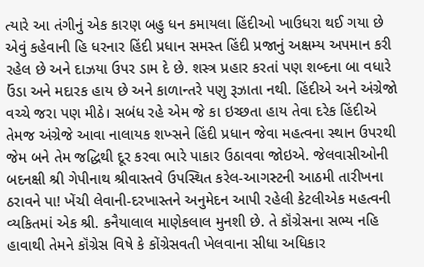ત્યારે આ તંગીનું એક કારણ બહુ ધન કમાયલા હિંદીઓ ખાઉધરા થઈ ગયા છે એવું કહેવાની હિ ધરનાર હિંદી પ્રધાન સમસ્ત હિંદી પ્રજાનું અક્ષમ્ય અપમાન કરી રહેલ છે અને દાઝયા ઉપર ડામ દે છે. શસ્ત્ર પ્રહાર કરતાં પણ શબ્દના બા વધારે ઉંડા અને મદારક હાય છે અને કાળાન્તરે પણુ રૂઝાતા નથી. હિંદીએ અને અંગ્રેજો વચ્ચે જરા પણ મીઠે। સબંધ રહે એમ જે કા ઇચ્છતા હાય તેવા દરેક હિંદીએ તેમજ અંગ્રેજે આવા નાલાયક શખ્સને હિંદી પ્રધાન જેવા મહત્વના સ્થાન ઉપરથી જેમ બને તેમ જદ્ધિથી દૂર કરવા ભારે પાકાર ઉઠાવવા જોઇએ. જેલવાસીઓની બદનક્ષી શ્રી ગેપીનાથ શ્રીવાસ્તવે ઉપસ્થિત કરેલ-આગસ્ટની આઠમી તારીખના ઠરાવને પા! ખેંચી લેવાની-દરખાસ્તને અનુમેદન આપી રહેલી કેટલીએક મહત્વની વ્યકિતમાં એક શ્રી. કનૈયાલાલ માણેકલાલ મુનશી છે. તે કૉંગ્રેસના સભ્ય નહિ હાવાથી તેમને કૉંગ્રેસ વિષે કે કોંગ્રેસવતી ખેલવાના સીધા અધિકાર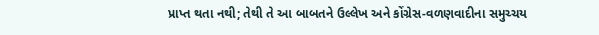પ્રાપ્ત થતા નથી; તેથી તે આ બાબતને ઉલ્લેખ અને કોંગ્રેસ-વળણવાદીના સમુચ્ચય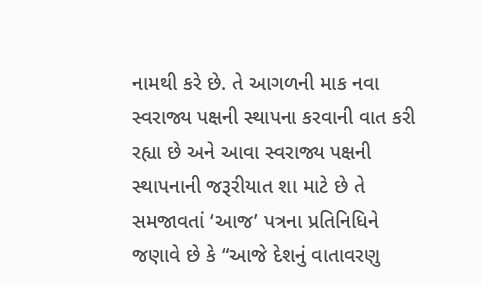નામથી કરે છે. તે આગળની માક નવા સ્વરાજ્ય પક્ષની સ્થાપના કરવાની વાત કરી રહ્યા છે અને આવા સ્વરાજ્ય પક્ષની સ્થાપનાની જરૂરીયાત શા માટે છે તે સમજાવતાં ‘આજ’ પત્રના પ્રતિનિધિને જણાવે છે કે “આજે દેશનું વાતાવરણુ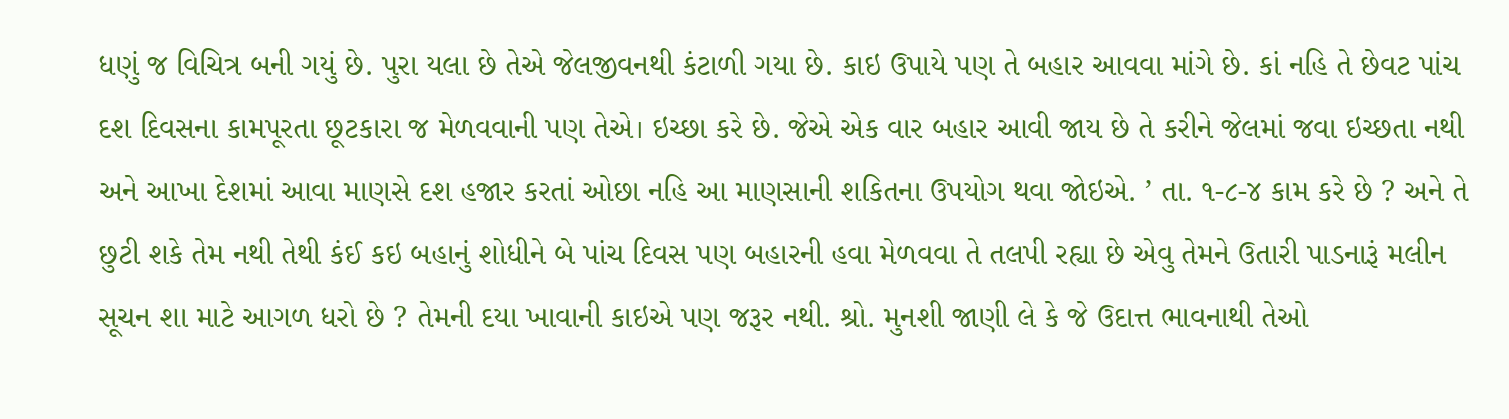ધણું જ વિચિત્ર બની ગયું છે. પુરા યલા છે તેએ જેલજીવનથી કંટાળી ગયા છે. કાઇ ઉપાયે પણ તે બહાર આવવા માંગે છે. કાં નહિ તે છેવટ પાંચ દશ દિવસના કામપૂરતા છૂટકારા જ મેળવવાની પણ તેએ। ઇચ્છા કરે છે. જેએ એક વાર બહાર આવી જાય છે તે કરીને જેલમાં જવા ઇચ્છતા નથી અને આખા દેશમાં આવા માણસે દશ હજાર કરતાં ઓછા નહિ આ માણસાની શકિતના ઉપયોગ થવા જોઇએ. ’ તા. ૧-૮-૪ કામ કરે છે ? અને તે છુટી શકે તેમ નથી તેથી કંઈ કઇ બહાનું શોધીને બે પાંચ દિવસ પણ બહારની હવા મેળવવા તે તલપી રહ્યા છે એવુ તેમને ઉતારી પાડનારૂં મલીન સૂચન શા માટે આગળ ધરો છે ? તેમની દયા ખાવાની કાઇએ પણ જરૂર નથી. શ્રો. મુનશી જાણી લે કે જે ઉદાત્ત ભાવનાથી તેઓ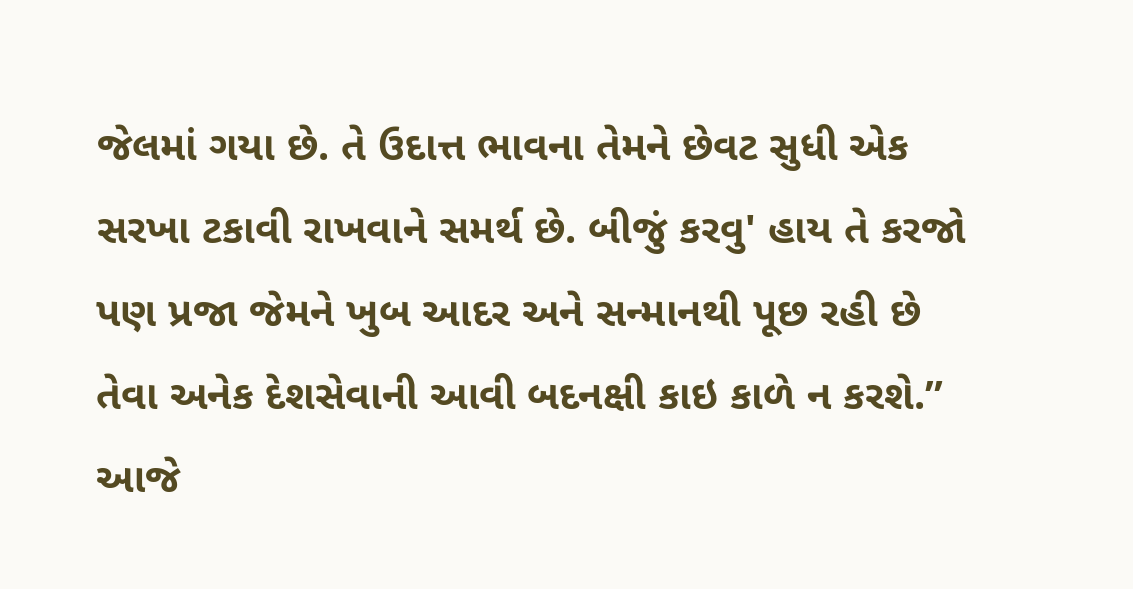જેલમાં ગયા છે. તે ઉદાત્ત ભાવના તેમને છેવટ સુધી એક સરખા ટકાવી રાખવાને સમર્થ છે. બીજું કરવુ' હાય તે કરજો પણ પ્રજા જેમને ખુબ આદર અને સન્માનથી પૂછ રહી છે તેવા અનેક દેશસેવાની આવી બદનક્ષી કાઇ કાળે ન કરશે.” આજે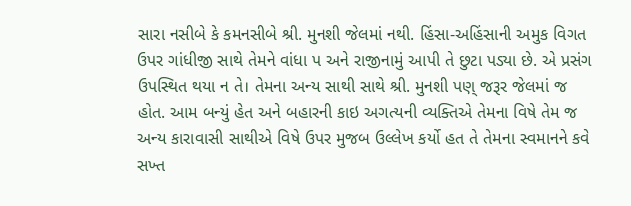સારા નસીબે કે કમનસીબે શ્રી. મુનશી જેલમાં નથી. હિંસા-અહિંસાની અમુક વિગત ઉપર ગાંધીજી સાથે તેમને વાંધા પ અને રાજીનામું આપી તે છુટા પડ્યા છે. એ પ્રસંગ ઉપસ્થિત થયા ન તે। તેમના અન્ય સાથી સાથે શ્રી. મુનશી પણ્ જરૂર જેલમાં જ હોત. આમ બન્યું હેત અને બહારની કાઇ અગત્યની વ્યક્તિએ તેમના વિષે તેમ જ અન્ય કારાવાસી સાથીએ વિષે ઉપર મુજબ ઉલ્લેખ કર્યો હત તે તેમના સ્વમાનને કવે સખ્ત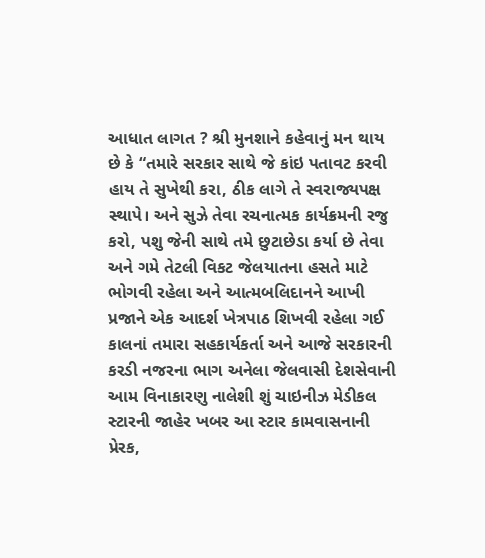આધાત લાગત ? શ્રી મુનશાને કહેવાનું મન થાય છે કે “તમારે સરકાર સાથે જે કાંઇ પતાવટ કરવી હાય તે સુખેથી કરા, ઠીક લાગે તે સ્વરાજ્યપક્ષ સ્થાપે। અને સુઝે તેવા રચનાત્મક કાર્યક્રમની રજુ કરો, પશુ જેની સાથે તમે છુટાછેડા કર્યા છે તેવા અને ગમે તેટલી વિકટ જેલયાતના હસતે માટે ભોગવી રહેલા અને આત્મબલિદાનને આખી પ્રજાને એક આદર્શ ખેત્રપાઠ શિખવી રહેલા ગઈ કાલનાં તમારા સહકાર્યકર્તા અને આજે સરકારની કરડી નજરના ભાગ અનેલા જેલવાસી દેશસેવાની આમ વિનાકારણુ નાલેશી શું ચાઇનીઝ મેડીકલ સ્ટારની જાહેર ખબર આ સ્ટાર કામવાસનાની પ્રેરક,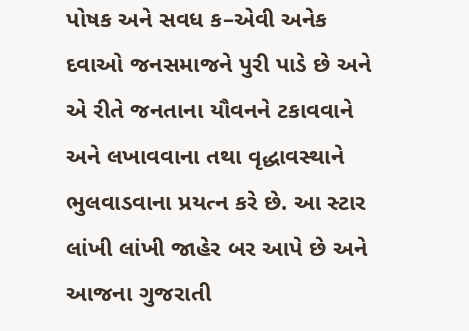પોષક અને સવધ ક–એવી અનેક દવાઓ જનસમાજને પુરી પાડે છે અને એ રીતે જનતાના યૌવનને ટકાવવાને અને લખાવવાના તથા વૃદ્ધાવસ્થાને ભુલવાડવાના પ્રયત્ન કરે છે. આ સ્ટાર લાંખી લાંખી જાહેર બર આપે છે અને આજના ગુજરાતી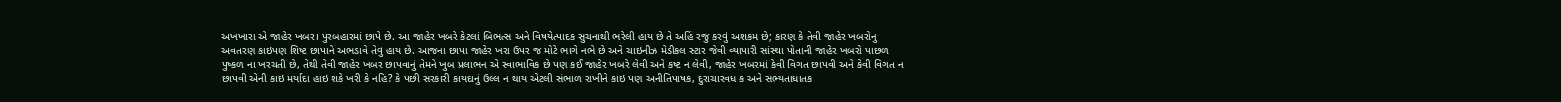અખખારા એ જાહેર ખબર। પુરબહારમાં છાપે છે. આ જાહેર ખબરે કેટલાં બિભત્સ અને વિષયેત્પાદક સુચનાથી ભરેલી હાય છે તે અહિં રજુ કરવું અશકમ છે; કારણ કે તેવી જાહેર ખબરોનુ અવતરણ કાઇપણ શિષ્ટ છાપાને અભડાવે તેવુ હાય છે. આજના છાપા જાહેર ખરા ઉપર જ મોટે ભાગે નભે છે અને ચાઇનીઝ મેડીકલ સ્ટાર જેવી વ્યાપારી સાંસ્થા પોતાની જાહેર ખબરો પાછળ પુષ્કળ ના ખરચતી છે, તેથી તેવી જાહેર ખબર છાપવાનું તેમને ખુબ પ્રલાભન એ સ્વાભાવિક છે પણ કઈ જાહેર ખબરે લેવી અને કષ્ટ ન લેવી, જાહેર ખબરમાં કેવી વિગત છાપવી અને કેવી વિગત ન છાપવી એની કાઇ મર્યાદા હાઇ શકે ખરી કે નહિ? કે પછી સરકારી કાયદાનું ઉલ્લ ન થાય એટલી સંભાળ રાખીને કાઇ પણ અનીતિપાષક, દુરાચારવધ ક અને સભ્યતાધાતક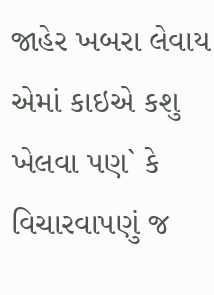જાહેર ખબરા લેવાય એમાં કાઇએ કશુ ખેલવા પણ` કે વિચારવાપણું જ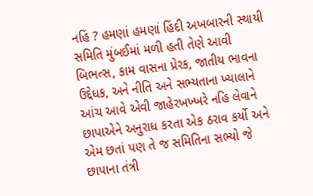નહિં ? હમણાં હમણાં હિંદી અખબારની સ્થાયી સમિતિ મુંબઈમાં મળી હતી તેણે આવી બિભત્સ, કામ વાસના પ્રેરક, જાતીય ભાવના ઉદ્દેધક, અને નીતિ અને સભ્યતાના ખ્યાલાને આંચ આવે એવી જાહેરખખ્ખરે નહિ લેવાને છાપાએને અનુરાધ કરતા એક ઠરાવ કર્યો અને એમ છતાં પણ તે જ સમિતિના સભ્યો જે છાપાના તંત્રી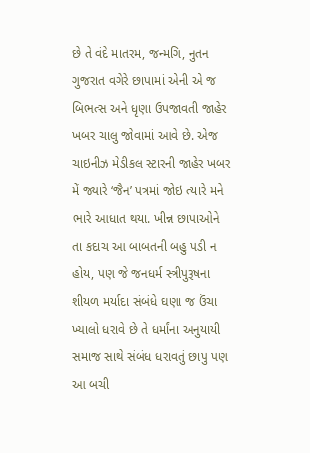છે તે વંદે માતરમ, જન્મગિ, નુતન ગુજરાત વગેરે છાપામાં એની એ જ બિભત્સ અને ધૃણા ઉપજાવતી જાહેર ખબર ચાલુ જોવામાં આવે છે. એજ ચાઇનીઝ મેડીકલ સ્ટારની જાહેર ખબર મેં જ્યારે ‘જૈન’ પત્રમાં જોઇ ત્યારે મને ભારે આધાત થયા. ખીન્ન છાપાઓને તા કદાચ આ બાબતની બહુ પડી ન હોય, પણ જે જનધર્મ સ્ત્રીપુરૂષના શીયળ મર્યાદા સંબંધે ઘણા જ ઉંચા ખ્યાલો ધરાવે છે તે ધર્માંના અનુયાયી સમાજ સાથે સંબંધ ધરાવતું છાપુ પણ આ બચી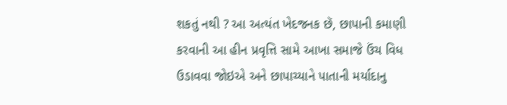શકતું નથી ? આ અત્યંત ખેદજનક છૅ, છાપાની કમાણી કરવાની આ હીન પ્રવૃત્તિ સામે આખા સમાજે ઉંચ વિધ ઉડાવવા જોઇએ અને છાપાચ્યાને પાતાની મર્યાદાનુ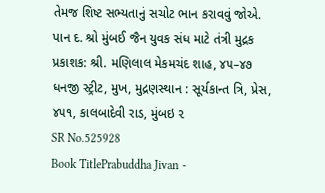તેમજ શિષ્ટ સભ્યતાનું સચોટ ભાન કરાવવું જોએ. પાન દ. શ્રો મુંબઈ જૈન યુવક સંધ માટે તંત્રી મુદ્રક પ્રકાશક: શ્રી. મણિલાલ મેકમચંદ શાહ, ૪૫–૪૭ ધનજી સ્ટ્રીટ, મુખ, મુદ્રણસ્થાન : સૂર્યકાન્ત ત્રિ, પ્રેસ, ૪૫૧, કાલબાદેવી રાડ, મુંબઇ ૨
SR No.525928
Book TitlePrabuddha Jivan -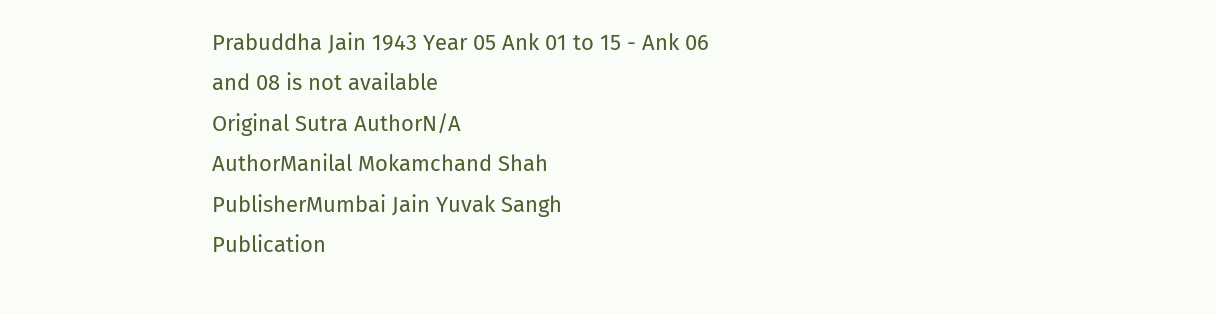Prabuddha Jain 1943 Year 05 Ank 01 to 15 - Ank 06 and 08 is not available
Original Sutra AuthorN/A
AuthorManilal Mokamchand Shah
PublisherMumbai Jain Yuvak Sangh
Publication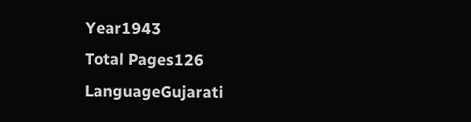Year1943
Total Pages126
LanguageGujarati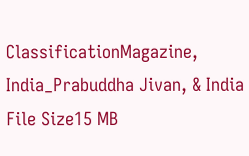ClassificationMagazine, India_Prabuddha Jivan, & India
File Size15 MB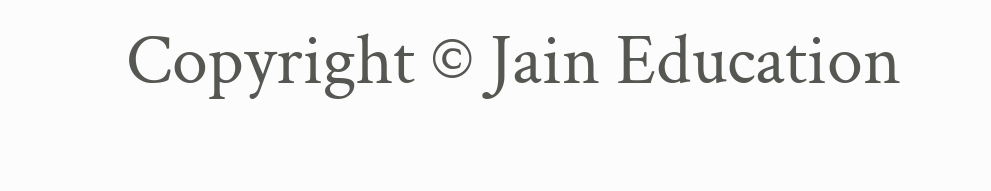Copyright © Jain Education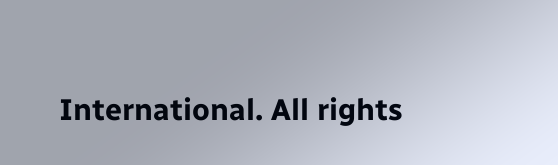International. All rights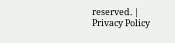reserved. | Privacy Policy